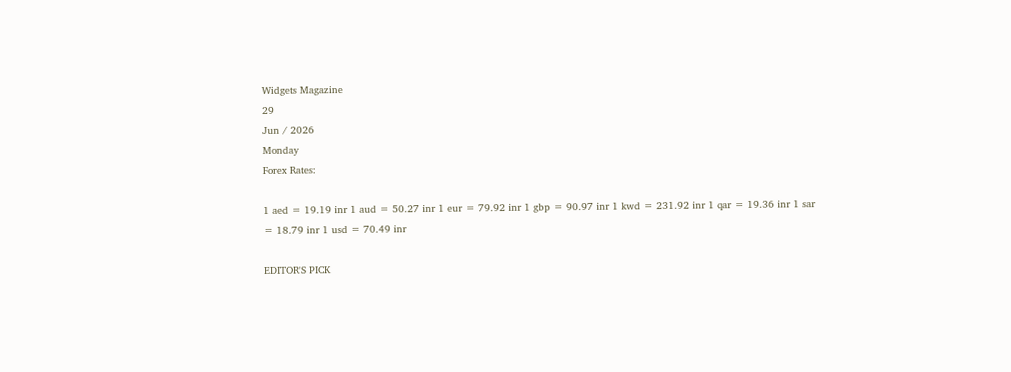Widgets Magazine
29
Jun / 2026
Monday
Forex Rates:

1 aed = 19.19 inr 1 aud = 50.27 inr 1 eur = 79.92 inr 1 gbp = 90.97 inr 1 kwd = 231.92 inr 1 qar = 19.36 inr 1 sar = 18.79 inr 1 usd = 70.49 inr

EDITOR'S PICK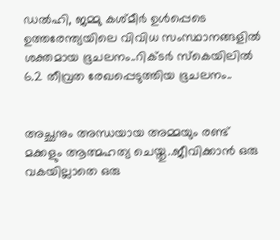ഡല്‍ഹി, ജമ്മു കശ്മീര്‍ ഉള്‍പ്പെടെ ഉത്തരേന്ത്യയിലെ വിവിധ സംസ്ഥാനങ്ങളില്‍ ശക്തമായ ഭൂചലനം..റിക്ടര്‍ സ്‌കെയിലില്‍ 6.2 തീവ്രത രേഖപ്പെടുത്തിയ ഭൂചലനം..


അച്ഛനും അന്ധയായ അമ്മയും രണ്ട് മക്കളും ആത്മഹത്യ ചെയ്തു..ജീവിക്കാൻ ഒരു വകയില്ലാതെ ഒരു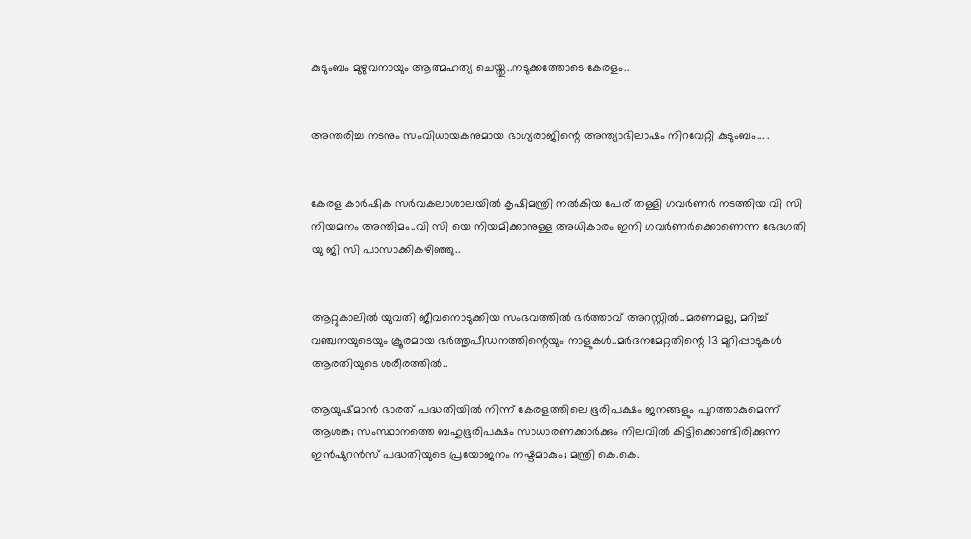കുടുംബം മുഴുവനായും ആത്മഹത്യ ചെയ്തു..നടുക്കത്തോടെ കേരളം..


അന്തരിച്ച നടനും സംവിധായകനുമായ ഭാഗ്യരാജിന്റെ അന്ത്യാഭിലാഷം നിറവേറ്റി കുടുംബം... .


കേരള കാർഷിക സർവകലാശാലയിൽ കൃഷിമന്ത്രി നൽകിയ പേര് തള്ളി ഗവർണർ നടത്തിയ വി സി നിയമനം അന്തിമം..വി സി യെ നിയമിക്കാനുള്ള അധികാരം ഇനി ഗവർണർക്കൊണെന്ന ഭേദഗതി യു ജി സി പാസാക്കികഴിഞ്ഞു..


ആറ്റുകാലിൽ യുവതി ജീവനൊടുക്കിയ സംഭവത്തിൽ ഭർത്താവ് അറസ്റ്റിൽ..മരണമല്ല, മറിച്ച് വഞ്ചനയുടെയും ക്രൂരമായ ഭര്‍ത്തൃപീഡനത്തിന്റെയും നാളുകൾ..മർദനമേറ്റതിന്റെ 13 മുറിപ്പാടുകൾ ആരതിയുടെ ശരീരത്തിൽ..

ആയുഷ്മാന്‍ ഭാരത് പദ്ധതിയില്‍ നിന്ന് കേരളത്തിലെ ഭൂരിപക്ഷം ജനങ്ങളും പുറത്താകുമെന്ന് ആശങ്ക; സംസ്ഥാനത്തെ ബഹുഭൂരിപക്ഷം സാധാരണക്കാര്‍ക്കും നിലവില്‍ കിട്ടിക്കൊണ്ടിരിക്കുന്ന ഇന്‍ഷുറന്‍സ് പദ്ധതിയുടെ പ്രയോജനം നഷ്ടമാകും; മന്ത്രി കെ.കെ.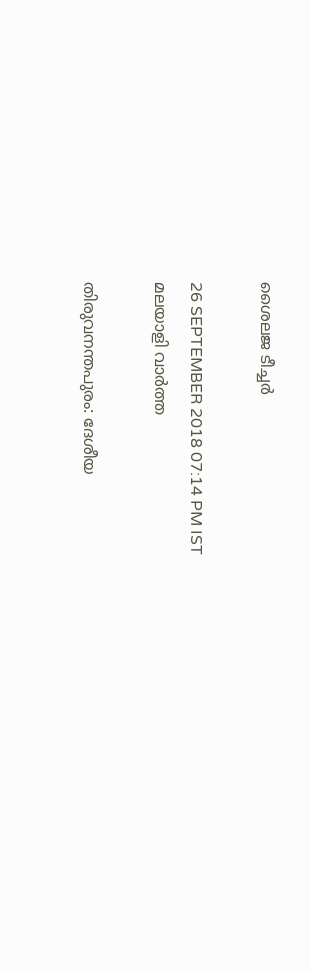ശൈലജ ടീച്ചര്‍

26 SEPTEMBER 2018 07:14 PM IST
മലയാളി വാര്‍ത്ത

തിരുവനന്തപുരം: ദേശീയ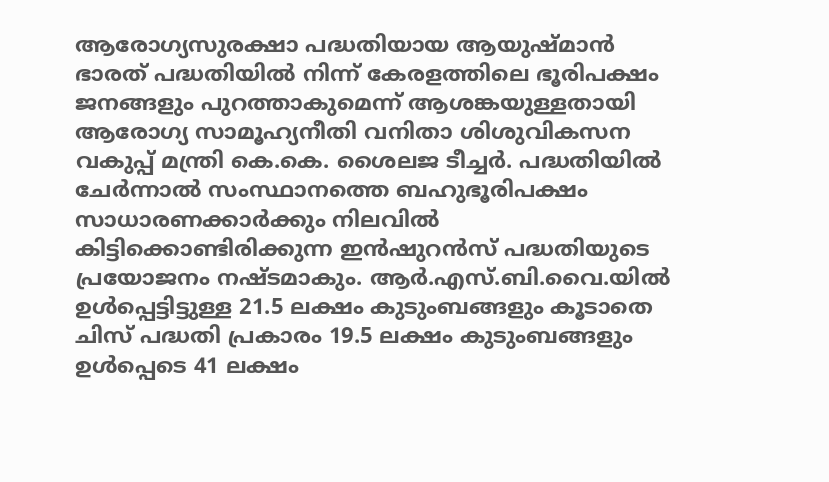ആരോഗ്യസുരക്ഷാ പദ്ധതിയായ ആയുഷ്മാന്‍ ഭാരത് പദ്ധതിയില്‍ നിന്ന് കേരളത്തിലെ ഭൂരിപക്ഷം ജനങ്ങളും പുറത്താകുമെന്ന് ആശങ്കയുള്ളതായി ആരോഗ്യ സാമൂഹ്യനീതി വനിതാ ശിശുവികസന വകുപ്പ് മന്ത്രി കെ.കെ. ശൈലജ ടീച്ചര്‍. പദ്ധതിയില്‍ ചേര്‍ന്നാല്‍ സംസ്ഥാനത്തെ ബഹുഭൂരിപക്ഷം സാധാരണക്കാര്‍ക്കും നിലവില്‍ കിട്ടിക്കൊണ്ടിരിക്കുന്ന ഇന്‍ഷുറന്‍സ് പദ്ധതിയുടെ പ്രയോജനം നഷ്ടമാകും. ആര്‍.എസ്.ബി.വൈ.യില്‍ ഉള്‍പ്പെട്ടിട്ടുള്ള 21.5 ലക്ഷം കുടുംബങ്ങളും കൂടാതെ ചിസ് പദ്ധതി പ്രകാരം 19.5 ലക്ഷം കുടുംബങ്ങളും ഉള്‍പ്പെടെ 41 ലക്ഷം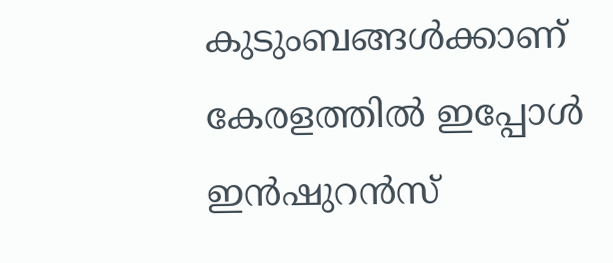കുടുംബങ്ങള്‍ക്കാണ് കേരളത്തില്‍ ഇപ്പോള്‍ ഇന്‍ഷുറന്‍സ്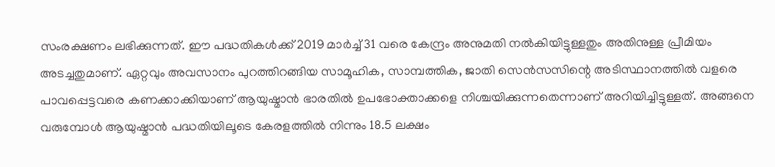സംരക്ഷണം ലഭിക്കുന്നത്. ഈ പദ്ധതികള്‍ക്ക് 2019 മാര്‍ച്ച് 31 വരെ കേന്ദ്രം അനുമതി നല്‍കിയിട്ടുള്ളതും അതിനുള്ള പ്രീമിയം അടച്ചതുമാണ്. ഏറ്റവും അവസാനം പുറത്തിറങ്ങിയ സാമൂഹിക, സാമ്പത്തിക, ജാതി സെന്‍സസിന്റെ അടിസ്ഥാനത്തില്‍ വളരെ പാവപ്പെട്ടവരെ കണക്കാക്കിയാണ് ആയുഷ്മാന്‍ ഭാരതില്‍ ഉപഭോക്താക്കളെ നിശ്ചയിക്കുന്നതെന്നാണ് അറിയിച്ചിട്ടുള്ളത്. അങ്ങനെ വരുമ്പോള്‍ ആയുഷ്മാന്‍ പദ്ധതിയിലൂടെ കേരളത്തില്‍ നിന്നും 18.5 ലക്ഷം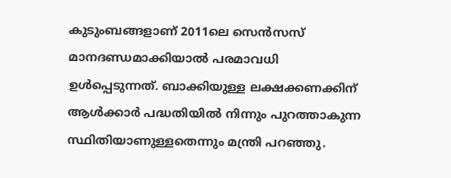കുടുംബങ്ങളാണ് 2011ലെ സെന്‍സസ് മാനദണ്ഡമാക്കിയാല്‍ പരമാവധി ഉള്‍പ്പെടുന്നത്. ബാക്കിയുള്ള ലക്ഷക്കണക്കിന് ആള്‍ക്കാര്‍ പദ്ധതിയില്‍ നിന്നും പുറത്താകുന്ന സ്ഥിതിയാണുള്ളതെന്നും മന്ത്രി പറഞ്ഞു.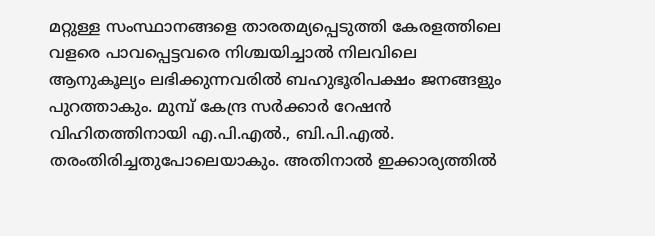മറ്റുള്ള സംസ്ഥാനങ്ങളെ താരതമ്യപ്പെടുത്തി കേരളത്തിലെ വളരെ പാവപ്പെട്ടവരെ നിശ്ചയിച്ചാല്‍ നിലവിലെ ആനുകൂല്യം ലഭിക്കുന്നവരില്‍ ബഹുഭൂരിപക്ഷം ജനങ്ങളും പുറത്താകും. മുമ്പ് കേന്ദ്ര സര്‍ക്കാര്‍ റേഷന്‍ വിഹിതത്തിനായി എ.പി.എല്‍., ബി.പി.എല്‍. തരംതിരിച്ചതുപോലെയാകും. അതിനാല്‍ ഇക്കാര്യത്തില്‍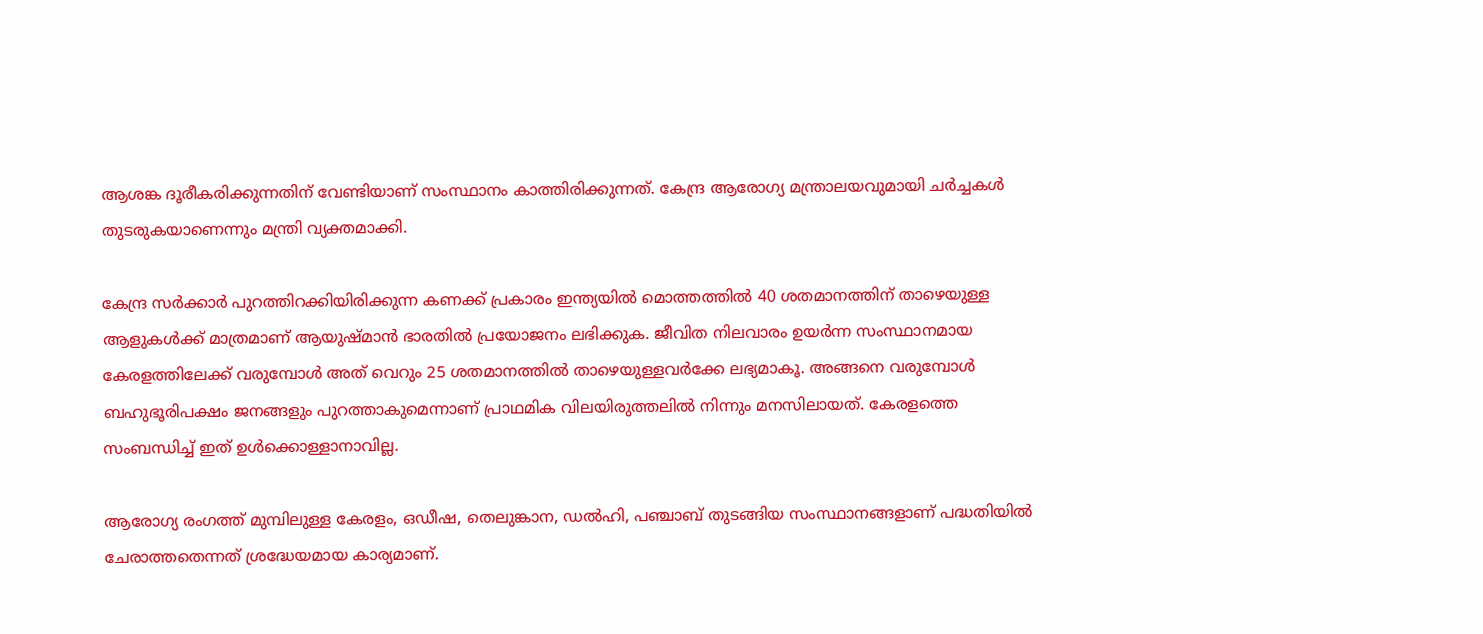ആശങ്ക ദൂരീകരിക്കുന്നതിന് വേണ്ടിയാണ് സംസ്ഥാനം കാത്തിരിക്കുന്നത്. കേന്ദ്ര ആരോഗ്യ മന്ത്രാലയവുമായി ചര്‍ച്ചകള്‍ തുടരുകയാണെന്നും മന്ത്രി വ്യക്തമാക്കി.

കേന്ദ്ര സര്‍ക്കാര്‍ പുറത്തിറക്കിയിരിക്കുന്ന കണക്ക് പ്രകാരം ഇന്ത്യയില്‍ മൊത്തത്തില്‍ 40 ശതമാനത്തിന് താഴെയുള്ള ആളുകള്‍ക്ക് മാത്രമാണ് ആയുഷ്മാന്‍ ഭാരതില്‍ പ്രയോജനം ലഭിക്കുക. ജീവിത നിലവാരം ഉയര്‍ന്ന സംസ്ഥാനമായ കേരളത്തിലേക്ക് വരുമ്പോള്‍ അത് വെറും 25 ശതമാനത്തില്‍ താഴെയുള്ളവര്‍ക്കേ ലഭ്യമാകൂ. അങ്ങനെ വരുമ്പോള്‍ ബഹുഭൂരിപക്ഷം ജനങ്ങളും പുറത്താകുമെന്നാണ് പ്രാഥമിക വിലയിരുത്തലില്‍ നിന്നും മനസിലായത്. കേരളത്തെ സംബന്ധിച്ച് ഇത് ഉള്‍ക്കൊള്ളാനാവില്ല.

ആരോഗ്യ രംഗത്ത് മുമ്പിലുള്ള കേരളം, ഒഡീഷ, തെലുങ്കാന, ഡല്‍ഹി, പഞ്ചാബ് തുടങ്ങിയ സംസ്ഥാനങ്ങളാണ് പദ്ധതിയില്‍ ചേരാത്തതെന്നത് ശ്രദ്ധേയമായ കാര്യമാണ്.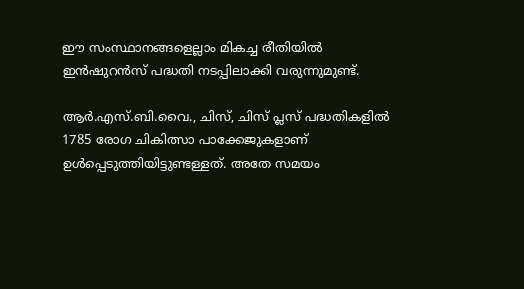ഈ സംസ്ഥാനങ്ങളെല്ലാം മികച്ച രീതിയില്‍ ഇന്‍ഷുറന്‍സ് പദ്ധതി നടപ്പിലാക്കി വരുന്നുമുണ്ട്.

ആര്‍.എസ്.ബി.വൈ., ചിസ്, ചിസ് പ്ലസ് പദ്ധതികളില്‍ 1785 രോഗ ചികിത്സാ പാക്കേജുകളാണ് ഉള്‍പ്പെടുത്തിയിട്ടുണ്ടള്ളത്. അതേ സമയം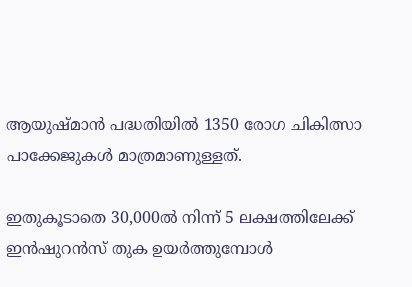ആയുഷ്മാന്‍ പദ്ധതിയില്‍ 1350 രോഗ ചികിത്സാ പാക്കേജുകള്‍ മാത്രമാണുള്ളത്.

ഇതുകൂടാതെ 30,000ല്‍ നിന്ന് 5 ലക്ഷത്തിലേക്ക് ഇന്‍ഷുറന്‍സ് തുക ഉയര്‍ത്തുമ്പോള്‍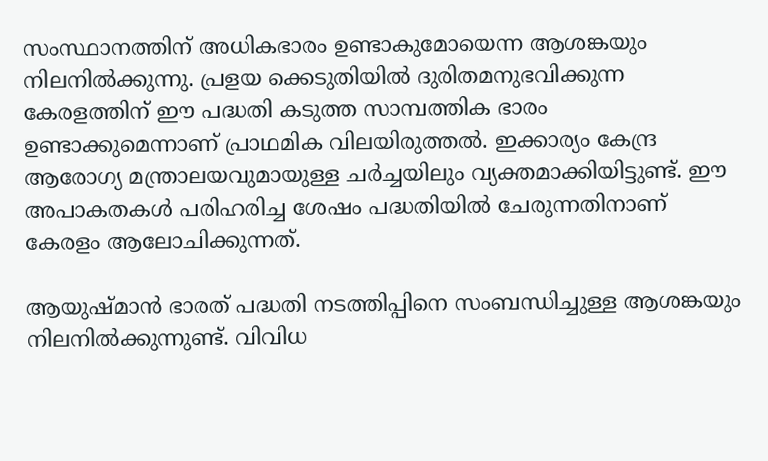സംസ്ഥാനത്തിന് അധികഭാരം ഉണ്ടാകുമോയെന്ന ആശങ്കയും നിലനില്‍ക്കുന്നു. പ്രളയ ക്കെടുതിയില്‍ ദുരിതമനുഭവിക്കുന്ന കേരളത്തിന് ഈ പദ്ധതി കടുത്ത സാമ്പത്തിക ഭാരം ഉണ്ടാക്കുമെന്നാണ് പ്രാഥമിക വിലയിരുത്തല്‍. ഇക്കാര്യം കേന്ദ്ര ആരോഗ്യ മന്ത്രാലയവുമായുള്ള ചര്‍ച്ചയിലും വ്യക്തമാക്കിയിട്ടുണ്ട്. ഈ അപാകതകള്‍ പരിഹരിച്ച ശേഷം പദ്ധതിയില്‍ ചേരുന്നതിനാണ് കേരളം ആലോചിക്കുന്നത്.

ആയുഷ്മാന്‍ ഭാരത് പദ്ധതി നടത്തിപ്പിനെ സംബന്ധിച്ചുള്ള ആശങ്കയും നിലനില്‍ക്കുന്നുണ്ട്. വിവിധ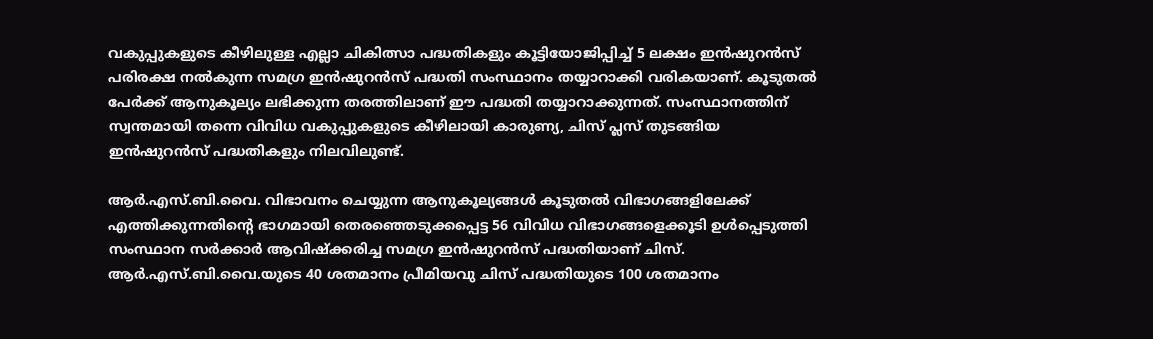വകുപ്പുകളുടെ കീഴിലുള്ള എല്ലാ ചികിത്സാ പദ്ധതികളും കൂട്ടിയോജിപ്പിച്ച് 5 ലക്ഷം ഇന്‍ഷുറന്‍സ് പരിരക്ഷ നല്‍കുന്ന സമഗ്ര ഇന്‍ഷുറന്‍സ് പദ്ധതി സംസ്ഥാനം തയ്യാറാക്കി വരികയാണ്. കൂടുതല്‍ പേര്‍ക്ക് ആനുകൂല്യം ലഭിക്കുന്ന തരത്തിലാണ് ഈ പദ്ധതി തയ്യാറാക്കുന്നത്. സംസ്ഥാനത്തിന് സ്വന്തമായി തന്നെ വിവിധ വകുപ്പുകളുടെ കീഴിലായി കാരുണ്യ, ചിസ് പ്ലസ് തുടങ്ങിയ ഇന്‍ഷുറന്‍സ് പദ്ധതികളും നിലവിലുണ്ട്.

ആര്‍.എസ്.ബി.വൈ. വിഭാവനം ചെയ്യുന്ന ആനുകൂല്യങ്ങള്‍ കൂടുതല്‍ വിഭാഗങ്ങളിലേക്ക് എത്തിക്കുന്നതിന്റെ ഭാഗമായി തെരഞ്ഞെടുക്കപ്പെട്ട 56 വിവിധ വിഭാഗങ്ങളെക്കൂടി ഉള്‍പ്പെടുത്തി സംസ്ഥാന സര്‍ക്കാര്‍ ആവിഷ്‌ക്കരിച്ച സമഗ്ര ഇന്‍ഷുറന്‍സ് പദ്ധതിയാണ് ചിസ്. ആര്‍.എസ്.ബി.വൈ.യുടെ 40 ശതമാനം പ്രീമിയവു ചിസ് പദ്ധതിയുടെ 100 ശതമാനം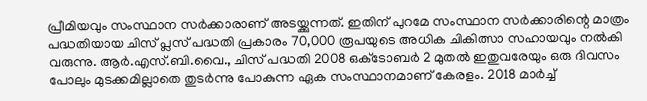പ്രീമിയവും സംസ്ഥാന സര്‍ക്കാരാണ് അടയ്ക്കുന്നത്. ഇതിന് പുറമേ സംസ്ഥാന സര്‍ക്കാരിന്റെ മാത്രം പദ്ധതിയായ ചിസ് പ്ലസ് പദ്ധതി പ്രകാരം 70,000 രൂപയുടെ അധിക ചികിത്സാ സഹായവും നല്‍കി വരുന്നു. ആര്‍.എസ്.ബി.വൈ., ചിസ് പദ്ധതി 2008 ഒക്‌ടോബര്‍ 2 മുതല്‍ ഇതുവരേയും ഒരു ദിവസം പോലും മുടക്കമില്ലാതെ തുടര്‍ന്നു പോകുന്ന ഏക സംസ്ഥാനമാണ് കേരളം. 2018 മാര്‍ച്ച്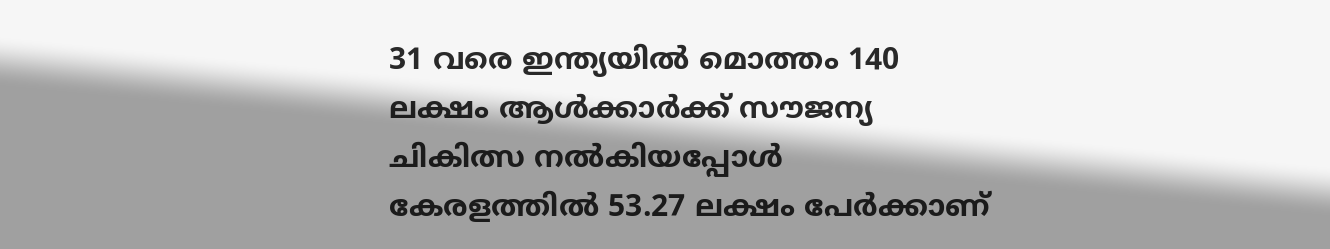31 വരെ ഇന്ത്യയില്‍ മൊത്തം 140 ലക്ഷം ആള്‍ക്കാര്‍ക്ക് സൗജന്യ ചികിത്സ നല്‍കിയപ്പോള്‍ കേരളത്തില്‍ 53.27 ലക്ഷം പേര്‍ക്കാണ്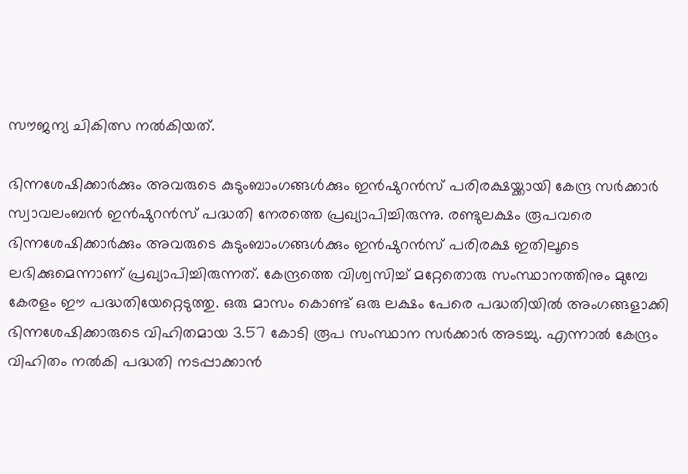സൗജന്യ ചികിത്സ നല്‍കിയത്.

ഭിന്നശേഷിക്കാര്‍ക്കും അവരുടെ കുടുംബാംഗങ്ങള്‍ക്കും ഇന്‍ഷുറന്‍സ് പരിരക്ഷയ്ക്കായി കേന്ദ്ര സര്‍ക്കാര്‍ സ്വാവലംബന്‍ ഇന്‍ഷുറന്‍സ് പദ്ധതി നേരത്തെ പ്രഖ്യാപിച്ചിരുന്നു. രണ്ടുലക്ഷം രൂപവരെ ഭിന്നശേഷിക്കാര്‍ക്കും അവരുടെ കുടുംബാംഗങ്ങള്‍ക്കും ഇന്‍ഷുറന്‍സ് പരിരക്ഷ ഇതിലൂടെ ലഭിക്കുമെന്നാണ് പ്രഖ്യാപിച്ചിരുന്നത്. കേന്ദ്രത്തെ വിശ്വസിച്ച് മറ്റേതൊരു സംസ്ഥാനത്തിനും മുമ്പേ കേരളം ഈ പദ്ധതിയേറ്റെടുത്തു. ഒരു മാസം കൊണ്ട് ഒരു ലക്ഷം പേരെ പദ്ധതിയില്‍ അംഗങ്ങളാക്കി ഭിന്നശേഷിക്കാരുടെ വിഹിതമായ 3.57 കോടി രൂപ സംസ്ഥാന സര്‍ക്കാര്‍ അടച്ചു. എന്നാല്‍ കേന്ദ്രം വിഹിതം നല്‍കി പദ്ധതി നടപ്പാക്കാന്‍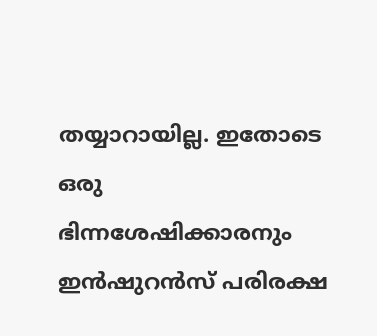തയ്യാറായില്ല. ഇതോടെ ഒരു ഭിന്നശേഷിക്കാരനും ഇന്‍ഷുറന്‍സ് പരിരക്ഷ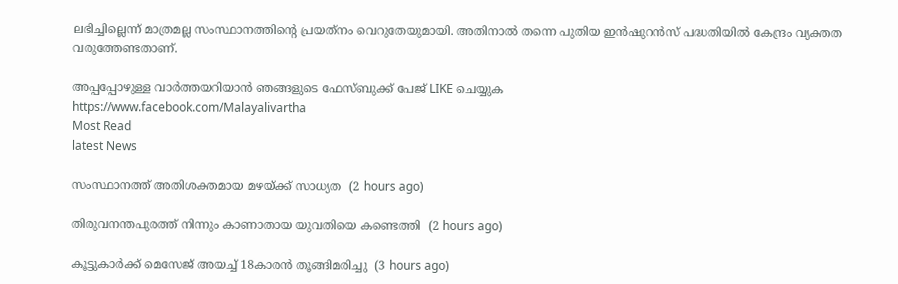ലഭിച്ചില്ലെന്ന് മാത്രമല്ല സംസ്ഥാനത്തിന്റെ പ്രയത്‌നം വെറുതേയുമായി. അതിനാല്‍ തന്നെ പുതിയ ഇന്‍ഷുറന്‍സ് പദ്ധതിയില്‍ കേന്ദ്രം വ്യക്തത വരുത്തേണ്ടതാണ്.

അപ്പപ്പോഴുള്ള വാര്‍ത്തയറിയാന്‍ ഞങ്ങളുടെ ഫേസ്‌ബുക്ക്‌ പേജ് LIKE ചെയ്യുക
https://www.facebook.com/Malayalivartha
Most Read
latest News

സംസ്ഥാനത്ത് അതിശക്തമായ മഴയ്ക്ക് സാധ്യത  (2 hours ago)

തിരുവനന്തപുരത്ത് നിന്നും കാണാതായ യുവതിയെ കണ്ടെത്തി  (2 hours ago)

കൂട്ടുകാര്‍ക്ക് മെസേജ് അയച്ച് 18കാരന്‍ തൂങ്ങിമരിച്ചു  (3 hours ago)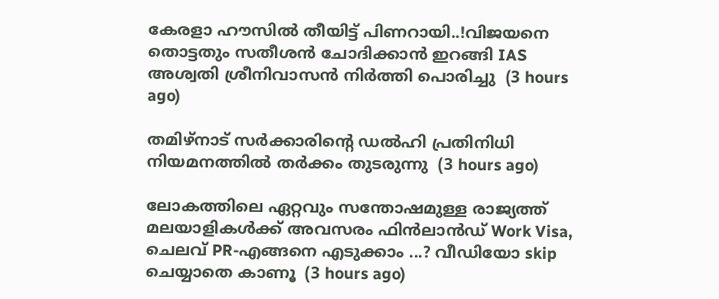കേരളാ ഹൗസിൽ തീയിട്ട് പിണറായി..!വിജയനെ തൊട്ടതും സതീശൻ ചോദിക്കാൻ ഇറങ്ങി IAS അശ്വതി ശ്രീനിവാസൻ നിർത്തി പൊരിച്ചു  (3 hours ago)

തമിഴ്‌നാട് സര്‍ക്കാരിന്റെ ഡല്‍ഹി പ്രതിനിധി നിയമനത്തില്‍ തര്‍ക്കം തുടരുന്നു  (3 hours ago)

ലോകത്തിലെ ഏറ്റവും സന്തോഷമുള്ള രാജ്യത്ത് മലയാളികൾക്ക് അവസരം ഫിൻലാൻഡ് Work Visa, ചെലവ് PR-എങ്ങനെ എടുക്കാം ...? വീഡിയോ skip ചെയ്യാതെ കാണൂ  (3 hours ago)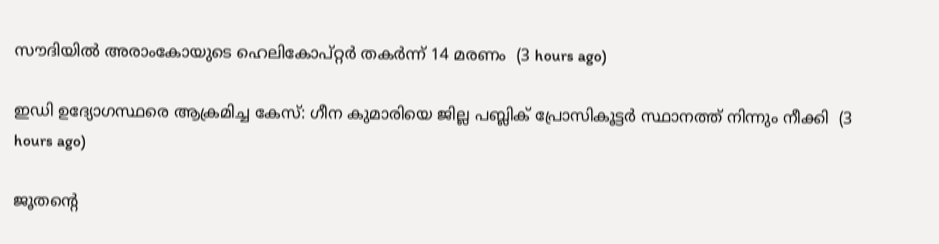സൗദിയില്‍ അരാംകോയുടെ ഹെലികോപ്റ്റര്‍ തകര്‍ന്ന് 14 മരണം  (3 hours ago)

ഇഡി ഉദ്യോഗസ്ഥരെ ആക്രമിച്ച കേസ്: ഗീന കുമാരിയെ ജില്ല പബ്ലിക് പ്രോസികൂട്ടര്‍ സ്ഥാനത്ത് നിന്നും നീക്കി  (3 hours ago)

ജൂതന്റെ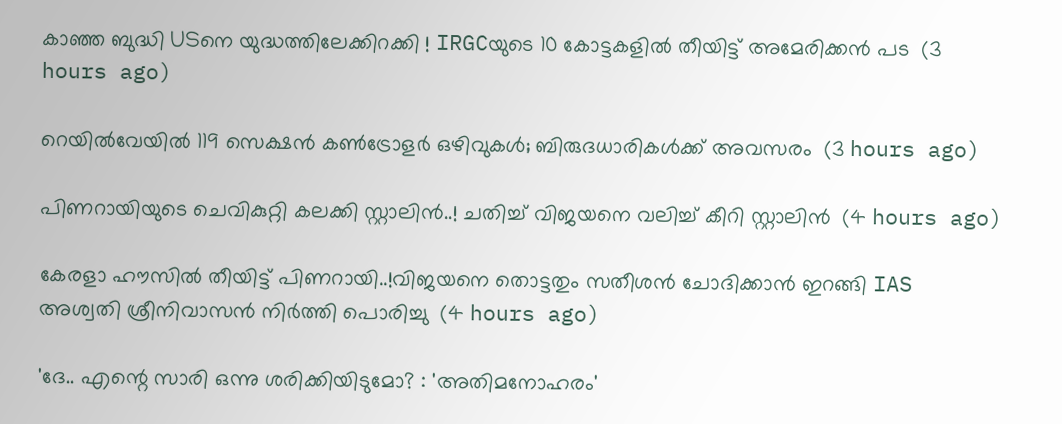കാഞ്ഞ ബുദ്ധി USനെ യുദ്ധത്തിലേക്കിറക്കി ! IRGCയുടെ 10 കോട്ടകളില്‍ തീയിട്ട് അമേരിക്കന്‍ പട  (3 hours ago)

റെയിൽവേയിൽ 119 സെക്ഷൻ കൺട്രോളർ ഒഴിവുകൾ; ബിരുദധാരികൾക്ക് അവസരം  (3 hours ago)

പിണറായിയുടെ ചെവികുറ്റി കലക്കി സ്റ്റാലിൻ..! ചതിച്ച് വിജയനെ വലിച്ച് കീറി സ്റ്റാലിൻ  (4 hours ago)

കേരളാ ഹൗസിൽ തീയിട്ട് പിണറായി..!വിജയനെ തൊട്ടതും സതീശൻ ചോദിക്കാൻ ഇറങ്ങി IAS അശ്വതി ശ്രീനിവാസൻ നിർത്തി പൊരിച്ചു  (4 hours ago)

'ദേ.. എന്റെ സാരി ഒന്നു ശരിക്കിയിടുമോ? : 'അതിമനോഹരം'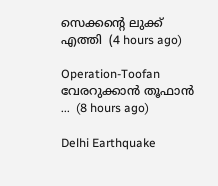സെക്കന്റെ ലുക്ക് എത്തി  (4 hours ago)

Operation-Toofan വേരറുക്കാൻ തൂഫാൻ ...  (8 hours ago)

Delhi Earthquake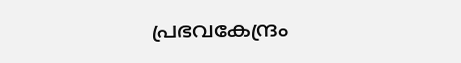പ്രഭവകേന്ദ്രം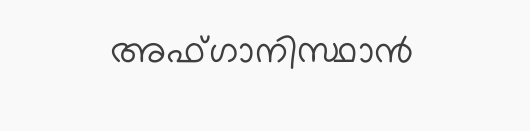അഫ്ഗാനിസ്ഥാന്‍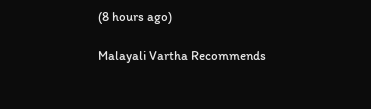(8 hours ago)

Malayali Vartha Recommends